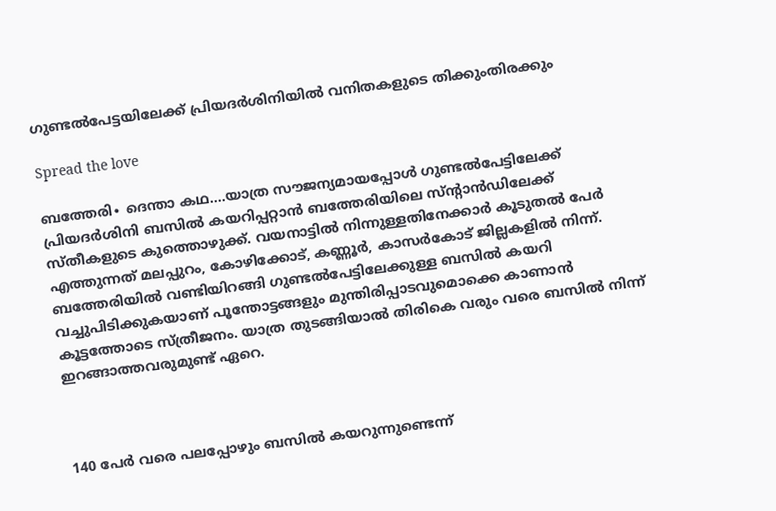ഗുണ്ടൽപേട്ടയിലേക്ക് പ്രിയദർശിനിയിൽ വനിതകളുടെ തിക്കുംതിരക്കും

Spread the love

ബത്തേരി∙ ദെന്താ കഥ….യാത്ര സൗജന്യമായപ്പോൾ ഗുണ്ടൽപേട്ടിലേക്ക് പ്രിയദർശിനി ബസിൽ കയറിപ്പറ്റാൻ ബത്തേരിയിലെ സ്ന്റാൻഡിലേക്ക് സ്തീകളുടെ കുത്തൊഴുക്ക്. വയനാട്ടിൽ നിന്നുള്ളതിനേക്കാർ കൂടുതൽ പേർ എത്തുന്നത് മലപ്പുറം, കോഴിക്കോട്, കണ്ണൂർ, കാസർകോട് ജില്ലകളിൽ നിന്ന്. ബത്തേരിയിൽ വണ്ടിയിറങ്ങി ഗുണ്ടൽപേട്ടിലേക്കുള്ള ബസിൽ കയറി വച്ചുപിടിക്കുകയാണ് പൂന്തോട്ടങ്ങളും മുന്തിരിപ്പാടവുമൊക്കെ കാണാൻ കൂട്ടത്തോടെ സ്ത്രീജനം. യാത്ര തുടങ്ങിയാൽ തിരികെ വരും വരെ ബസിൽ നിന്ന് ഇറങ്ങാത്തവരുമുണ്ട് ഏറെ.



140 പേർ വരെ പലപ്പോഴും ബസിൽ കയറുന്നുണ്ടെന്ന്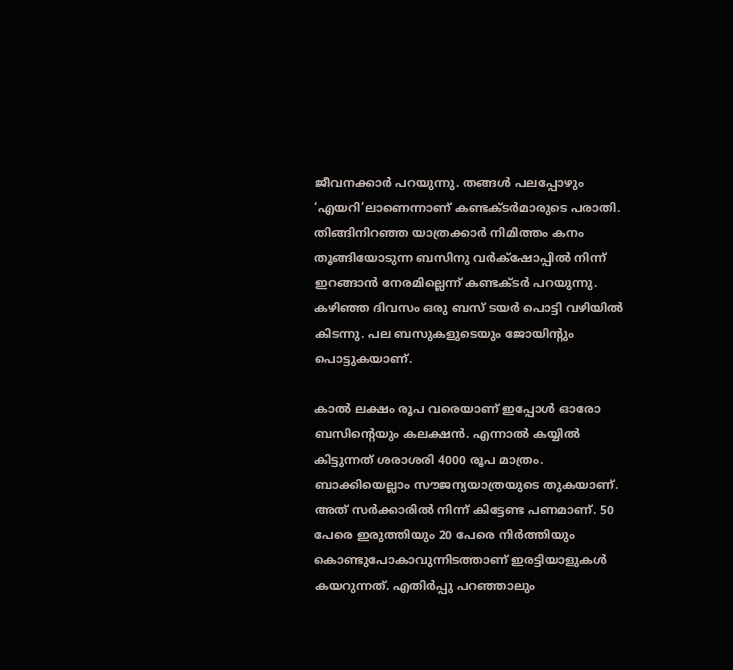ജീവനക്കാർ പറയുന്നു. തങ്ങൾ പലപ്പോഴും ‘എയറി’ലാണെന്നാണ് കണ്ടക്ടർമാരുടെ പരാതി. തിങ്ങിനിറഞ്ഞ യാത്രക്കാർ നിമിത്തം കനം തൂങ്ങിയോടുന്ന ബസിനു വർക്‌ഷോപ്പിൽ നിന്ന് ഇറങ്ങാൻ നേരമില്ലെന്ന് കണ്ടക്ടർ പറയുന്നു. കഴിഞ്ഞ ദിവസം ഒരു ബസ് ടയർ പൊട്ടി വഴിയിൽ കിടന്നു. പല ബസുകളുടെയും ജോയിന്റും പൊട്ടുകയാണ്.

കാൽ ലക്ഷം രൂപ വരെയാണ് ഇപ്പോൾ ഓരോ ബസിന്റെയും കലക്ഷൻ. എന്നാൽ കയ്യിൽ കിട്ടുന്നത് ശരാശരി 4000 രൂപ മാത്രം. ബാക്കിയെല്ലാം സൗജന്യയാത്രയുടെ തുകയാണ്. അത് സർക്കാരിൽ നിന്ന് കിട്ടേണ്ട പണമാണ്. 50 പേരെ ഇരുത്തിയും 20 പേരെ നിർത്തിയും കൊണ്ടുപോകാവുന്നിടത്താണ് ഇരട്ടിയാളുകൾ കയറുന്നത്. എതിർപ്പു പറഞ്ഞാലും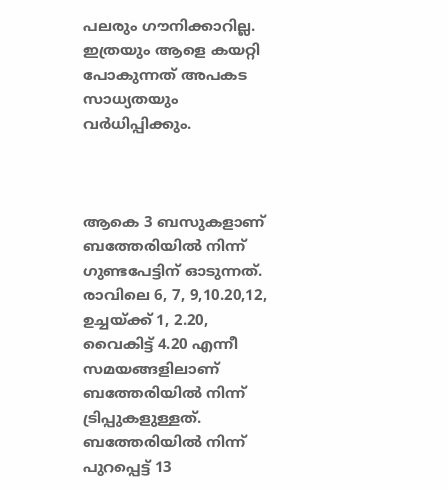പലരും ഗൗനിക്കാറില്ല. ഇത്രയും ആളെ കയറ്റി പോകുന്നത് അപകട സാധ്യതയും വർധിപ്പിക്കും.



ആകെ 3 ബസുകളാണ് ബത്തേരിയിൽ നിന്ന് ഗുണ്ടപേട്ടിന് ഓടുന്നത്. രാവിലെ 6, 7, 9,10.20,12, ഉച്ചയ്ക്ക് 1, 2.20, വൈകിട്ട് 4.20 എന്നീ സമയങ്ങളിലാണ് ബത്തേരിയിൽ നിന്ന് ട്രിപ്പുകളുള്ളത്. ബത്തേരിയിൽ നിന്ന് പുറപ്പെട്ട് 13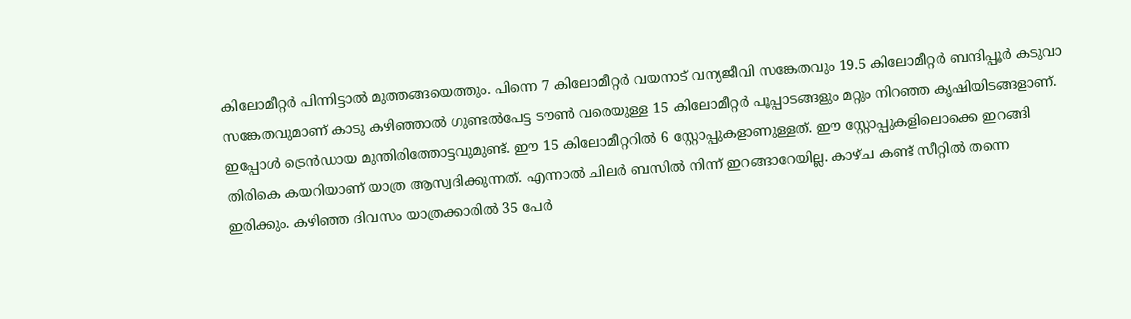കിലോമീറ്റർ പിന്നിട്ടാൽ മുത്തങ്ങയെത്തും. പിന്നെ 7 കിലോമീറ്റർ വയനാട് വന്യജീവി സങ്കേതവും 19.5 കിലോമീറ്റർ ബന്ദിപ്പൂർ കടുവാ സങ്കേതവുമാണ് കാടു കഴിഞ്ഞാൽ‌ ഗുണ്ടൽപേട്ട ടൗൺ വരെയുള്ള 15 കിലോമീറ്റർ പൂപ്പാടങ്ങളും മറ്റും നിറഞ്ഞ കൃഷിയിടങ്ങളാണ്. ഇപ്പോൾ ട്രെൻഡായ മുന്തിരിത്തോട്ടവുമുണ്ട്. ഈ 15 കിലോമീറ്ററിൽ 6 സ്റ്റോപ്പുകളാണുള്ളത്. ഈ സ്റ്റോപ്പുകളിലൊക്കെ ഇറങ്ങി തിരികെ കയറിയാണ് യാത്ര ആസ്വദിക്കുന്നത്. എന്നാൽ ചിലർ ബസിൽ നിന്ന് ഇറങ്ങാറേയില്ല. കാഴ്ച കണ്ട് സീറ്റിൽ തന്നെ ഇരിക്കും. കഴിഞ്ഞ ദിവസം യാത്രക്കാരിൽ 35 പേർ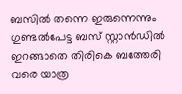ബസിൽ തന്നെ ഇരുന്നെന്നും ഗുണ്ടൽപേട്ട ബസ് സ്റ്റാൻഡിൽ ഇറങ്ങാതെ തിരികെ ബത്തേരി വരെ യാത്ര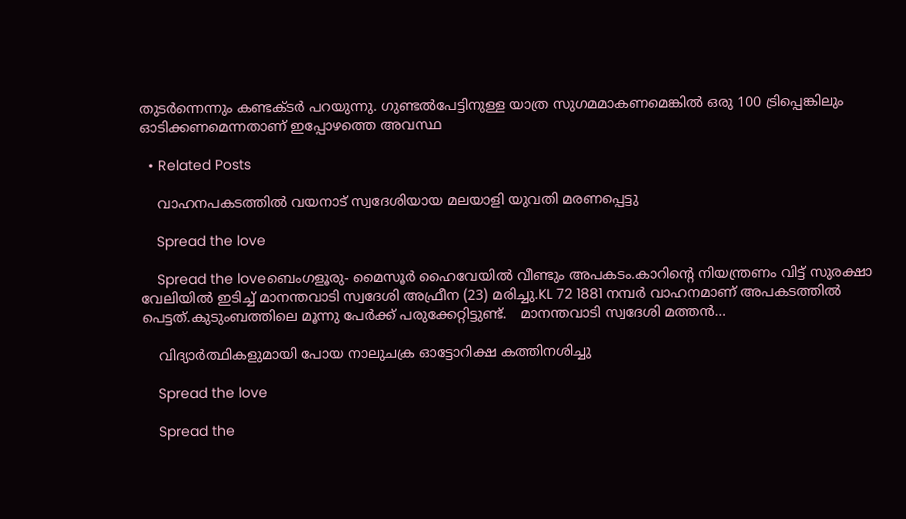തുടർന്നെന്നും കണ്ടക്ടർ പറയുന്നു. ഗുണ്ടൽപേട്ടിനുള്ള യാത്ര സുഗമമാകണമെങ്കിൽ ഒരു 100 ട്രിപ്പെങ്കിലും ഓടിക്കണമെന്നതാണ് ഇപ്പോഴത്തെ അവസ്ഥ

  • Related Posts

    വാഹനപകടത്തിൽ വയനാട് സ്വദേശിയായ മലയാളി യുവതി മരണപ്പെട്ടു

    Spread the love

    Spread the loveബെംഗളൂരു- മൈസൂർ ഹൈവേയിൽ വീണ്ടും അപകടം.കാറിൻ്റെ നിയന്ത്രണം വിട്ട് സുരക്ഷാ വേലിയിൽ ഇടിച്ച് മാനന്തവാടി സ്വദേശി അഫ്രീന (23) മരിച്ചു.KL 72 1881 നമ്പർ വാഹനമാണ് അപകടത്തിൽ പെട്ടത്.കുടുംബത്തിലെ മൂന്നു പേർക്ക് പരുക്കേറ്റിട്ടുണ്ട്.   മാനന്തവാടി സ്വദേശി മത്തൻ…

    വിദ്യാർത്ഥികളുമായി പോയ നാലുചക്ര ഓട്ടോറിക്ഷ കത്തിനശിച്ചു

    Spread the love

    Spread the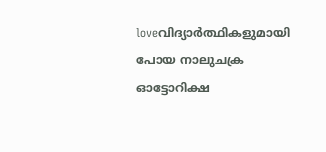loveവിദ്യാർത്ഥികളുമായി പോയ നാലുചക്ര ഓട്ടോറിക്ഷ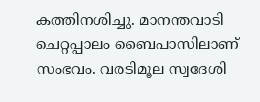കത്തിനശിച്ചു. മാനന്തവാടി ചെറ്റപ്പാലം ബൈപാസിലാണ് സംഭവം. വരടിമൂല സ്വദേശി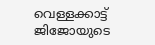വെള്ളക്കാട്ട് ജിജോയുടെ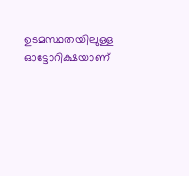ഉടമസ്ഥതയിലുള്ള ഓട്ടോറിക്ഷയാണ്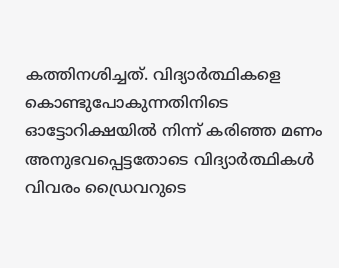കത്തിനശിച്ചത്. വിദ്യാർത്ഥികളെ കൊണ്ടുപോകുന്നതിനിടെ ഓട്ടോറിക്ഷയിൽ നിന്ന് കരിഞ്ഞ മണം അനുഭവപ്പെട്ടതോടെ വിദ്യാർത്ഥികൾ വിവരം ഡ്രൈവറുടെ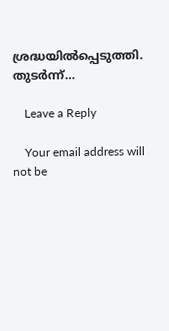ശ്രദ്ധയിൽപ്പെടുത്തി. തുടർന്ന്…

    Leave a Reply

    Your email address will not be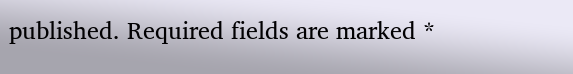published. Required fields are marked *